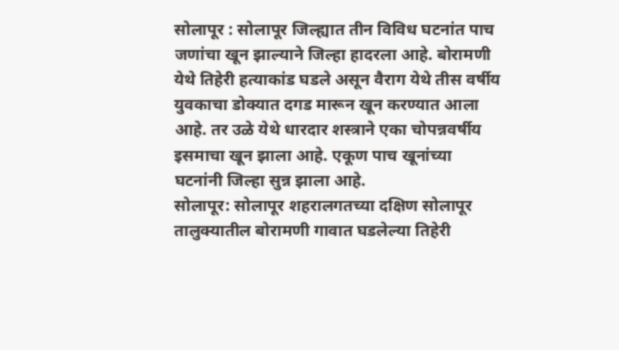सोलापूर : सोलापूर जिल्ह्यात तीन विविध घटनांत पाच जणांचा खून झाल्याने जिल्हा हादरला आहे. बोरामणी येथे तिहेरी हत्याकांड घडले असून वैराग येथे तीस वर्षीय युवकाचा डोक्यात दगड मारून खून करण्यात आला आहे. तर उळे येथे धारदार शस्त्राने एका चोपन्नवर्षीय इसमाचा खून झाला आहे. एकूण पाच खूनांच्या घटनांनी जिल्हा सुन्न झाला आहे.
सोलापूर: सोलापूर शहरालगतच्या दक्षिण सोलापूर तालुक्यातील बोरामणी गावात घडलेल्या तिहेरी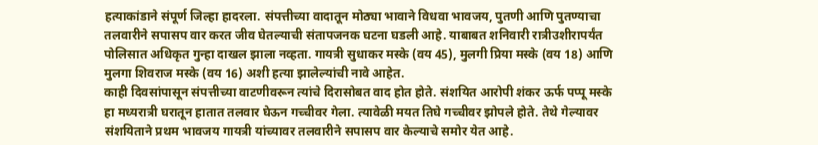हत्याकांडाने संपूर्ण जिल्हा हादरला. संपत्तीच्या वादातून मोठ्या भावाने विधवा भावजय, पुतणी आणि पुतण्याचा तलवारीने सपासप वार करत जीव घेतल्याची संतापजनक घटना घडली आहे. याबाबत शनिवारी रात्रीउशीरापर्यंत पोलिसात अधिकृत गुन्हा दाखल झाला नव्हता. गायत्री सुधाकर मस्के (वय 45), मुलगी प्रिया मस्के (वय 18) आणि मुलगा शिवराज मस्के (वय 16) अशी हत्या झालेल्यांची नावे आहेत.
काही दिवसांपासून संपत्तीच्या वाटणीवरून त्यांचे दिरासोबत वाद होत होते. संशयित आरोपी शंकर ऊर्फ पप्पू मस्के हा मध्यरात्री घरातून हातात तलवार घेऊन गच्चीवर गेला. त्यावेळी मयत तिघे गच्चीवर झोपले होते. तेथे गेल्यावर संशयिताने प्रथम भावजय गायत्री यांच्यावर तलवारीने सपासप वार केल्याचे समोर येत आहे.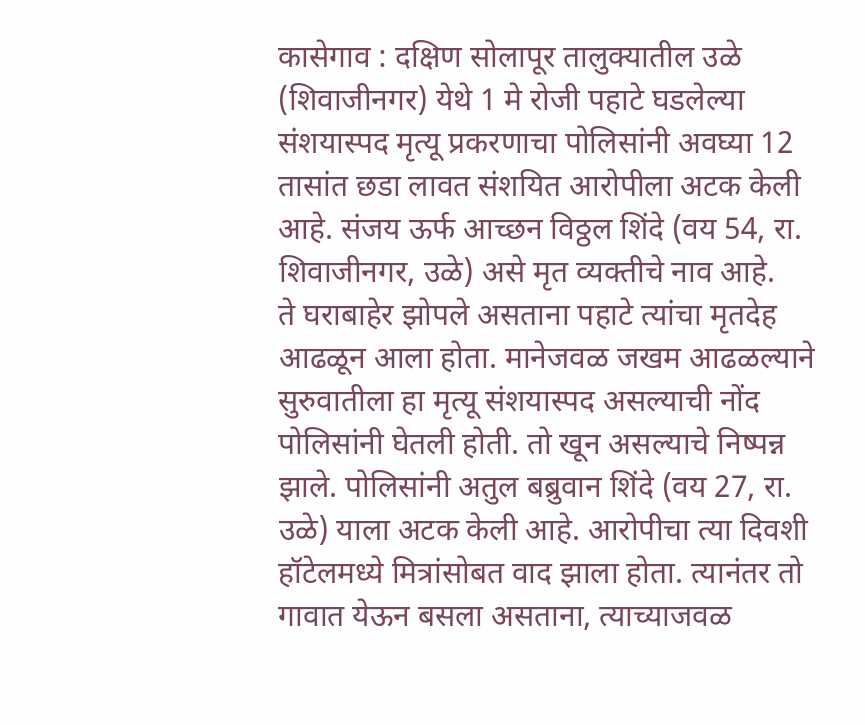कासेगाव : दक्षिण सोलापूर तालुक्यातील उळे (शिवाजीनगर) येथे 1 मे रोजी पहाटे घडलेल्या संशयास्पद मृत्यू प्रकरणाचा पोलिसांनी अवघ्या 12 तासांत छडा लावत संशयित आरोपीला अटक केली आहे. संजय ऊर्फ आच्छन विठ्ठल शिंदे (वय 54, रा. शिवाजीनगर, उळे) असे मृत व्यक्तीचे नाव आहे.
ते घराबाहेर झोपले असताना पहाटे त्यांचा मृतदेह आढळून आला होता. मानेजवळ जखम आढळल्याने सुरुवातीला हा मृत्यू संशयास्पद असल्याची नोंद पोलिसांनी घेतली होती. तो खून असल्याचे निष्पन्न झाले. पोलिसांनी अतुल बब्रुवान शिंदे (वय 27, रा. उळे) याला अटक केली आहे. आरोपीचा त्या दिवशी हॉटेलमध्ये मित्रांसोबत वाद झाला होता. त्यानंतर तो गावात येऊन बसला असताना, त्याच्याजवळ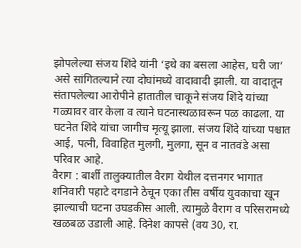झोपलेल्या संजय शिंदे यांनी ‘इथे का बसला आहेस, घरी जा’ असे सांगितल्याने त्या दोघांमध्ये वादावादी झाली. या वादातून संतापलेल्या आरोपीने हातातील चाकूने संजय शिंदे यांच्या गळ्यावर वार केला व त्याने घटनास्थळावरून पळ काढला. या घटनेत शिंदे यांचा जागीच मृत्यू झाला. संजय शिंदे यांच्या पश्चात आई, पत्नी, विवाहित मुलगी, मुलगा, सून व नातवंडे असा परिवार आहे.
वैराग : बार्शी तालुक्यातील वैराग येथील दत्तनगर भागात शनिवारी पहाटे दगडाने ठेचून एका तीस वर्षीय युवकाचा खून झाल्याची घटना उघडकीस आली. त्यामुळे वैराग व परिसरामध्ये खळबळ उडाली आहे. दिनेश कापसे (वय 30, रा.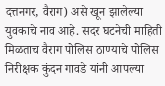दत्तनगर, वैराग) असे खून झालेल्या युवकाचे नाव आहे. सदर घटनेची माहिती मिळताच वैराग पोलिस ठाण्याचे पोलिस निरीक्षक कुंदन गावडे यांनी आपल्या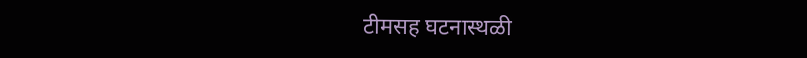टीमसह घटनास्थळी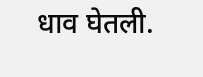धाव घेतली.